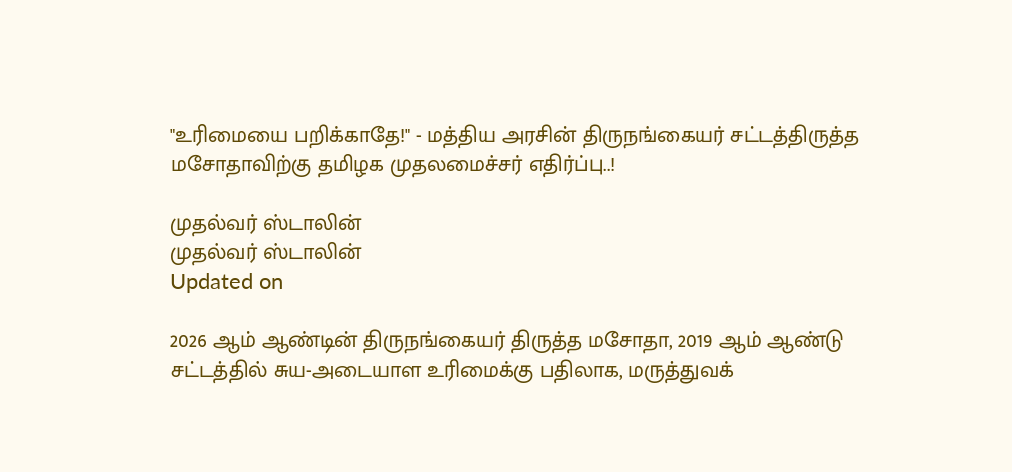"உரிமையை பறிக்காதே!" - மத்திய அரசின் திருநங்கையர் சட்டத்திருத்த மசோதாவிற்கு தமிழக முதலமைச்சர் எதிர்ப்பு..!

முதல்வர் ஸ்டாலின்
முதல்வர் ஸ்டாலின்
Updated on

2026 ஆம் ஆண்டின் திருநங்கையர் திருத்த மசோதா, 2019 ஆம் ஆண்டு சட்டத்தில் சுய-அடையாள உரிமைக்கு பதிலாக, மருத்துவக்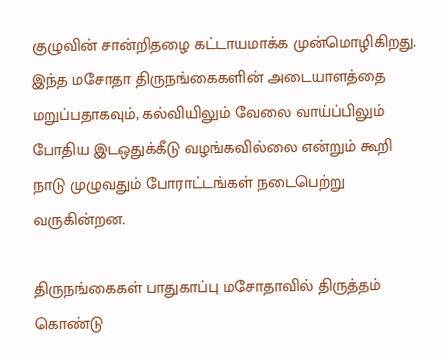குழுவின் சான்றிதழை கட்டாயமாக்க முன்மொழிகிறது. இந்த மசோதா திருநங்கைகளின் அடையாளத்தை மறுப்பதாகவும், கல்வியிலும் வேலை வாய்ப்பிலும் போதிய இடஒதுக்கீடு வழங்கவில்லை என்றும் கூறி நாடு முழுவதும் போராட்டங்கள் நடைபெற்று வருகின்றன.

திருநங்கைகள் பாதுகாப்பு மசோதாவில் திருத்தம் கொண்டு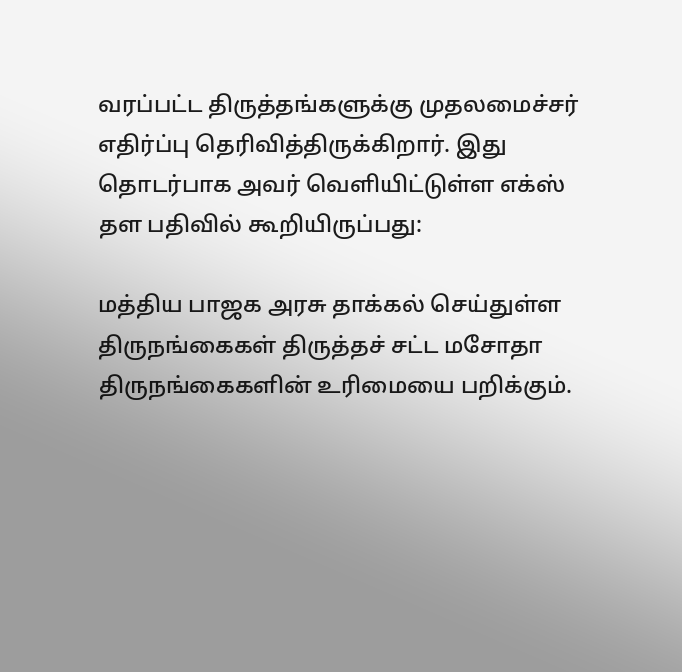வரப்பட்ட திருத்தங்களுக்கு முதலமைச்சர் எதிர்ப்பு தெரிவித்திருக்கிறார். இது தொடர்பாக அவர் வெளியிட்டுள்ள எக்ஸ் தள பதிவில் கூறியிருப்பது:

மத்திய பாஜக அரசு தாக்கல் செய்துள்ள திருநங்கைகள் திருத்தச் சட்ட மசோதா திருநங்கைகளின் உரிமையை பறிக்கும்.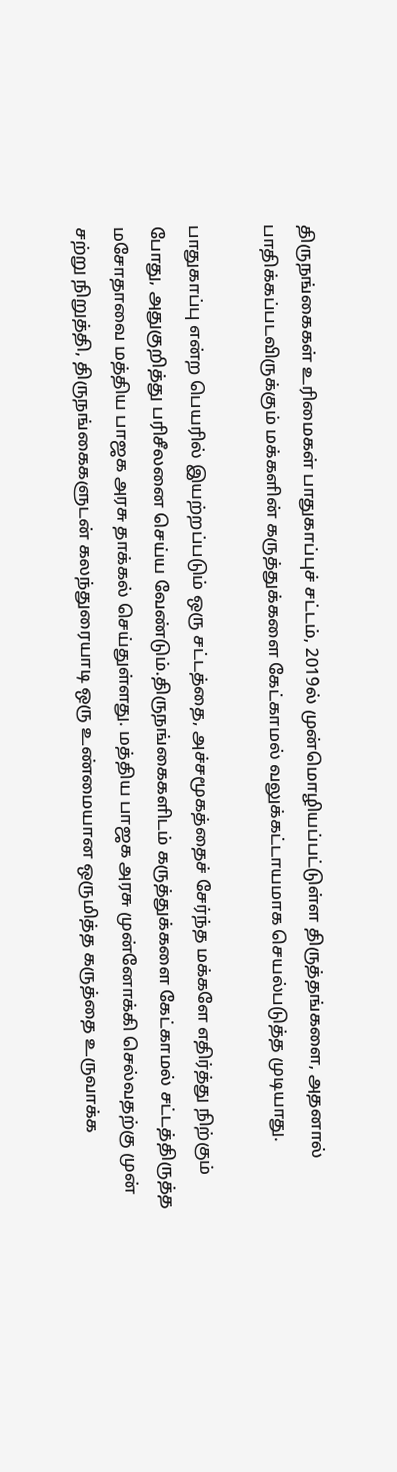திருநங்கைகள் உரிமைகள் பாதுகாப்புச் சட்டம், 2019ல் முன்மொழியப்பட்டுள்ள திருத்தங்களை, அதனால் பாதிக்கப்படவிருக்கும் மக்களின் கருத்துக்களை கேட்காமல் வலுக்கட்டாயமாக செயல்படுத்த முடியாது.

பாதுகாப்பு என்ற பெயரில் இயற்றப்படும் ஒரு சட்டத்தை, அச்சமூகத்தைச் சேர்ந்த மக்களே எதிர்த்து நிற்கும் போது, அதுகுறித்து பரிசீலனை செய்ய வேண்டும்.திருநங்கைகளிடம் கருத்துக்களை கேட்காமல் சட்டத்திருத்த மசோதாவை மத்திய பாஜக அரசு தாக்கல் செய்துள்ளது. மத்திய பாஜக அரசு முன்னோக்கி செல்வதற்கு முன் சற்று நிறுத்தி, திருநங்கைகளுடன் கலந்துரையாடி ஒரு உண்மையான ஒருமித்த கருத்தை உருவாக்க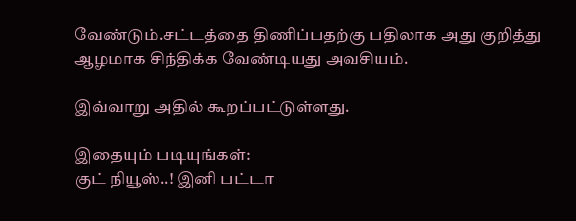வேண்டும்.சட்டத்தை திணிப்பதற்கு பதிலாக அது குறித்து ஆழமாக சிந்திக்க வேண்டியது அவசியம்.

இவ்வாறு அதில் கூறப்பட்டுள்ளது.

இதையும் படியுங்கள்:
குட் நியூஸ்..! இனி பட்டா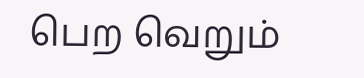பெற வெறும்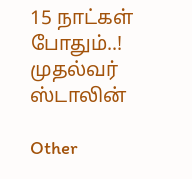15 நாட்கள் போதும்..!
முதல்வர் ஸ்டாலின்

Other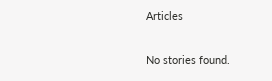Articles

No stories found.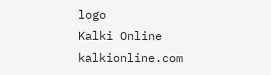logo
Kalki Online
kalkionline.com